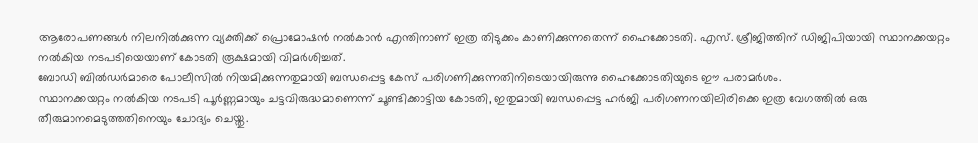ആരോപണങ്ങൾ നിലനിൽക്കുന്ന വ്യക്തിക്ക് പ്രൊമോഷൻ നൽകാൻ എന്തിനാണ് ഇത്ര തിടുക്കം കാണിക്കുന്നതെന്ന് ഹൈക്കോടതി. എസ്. ശ്രീജിത്തിന് ഡിജിപിയായി സ്ഥാനക്കയറ്റം നൽകിയ നടപടിയെയാണ് കോടതി രൂക്ഷമായി വിമർശിച്ചത്.
ബോഡി ബിൽഡർമാരെ പോലീസിൽ നിയമിക്കുന്നതുമായി ബന്ധപ്പെട്ട കേസ് പരിഗണിക്കുന്നതിനിടെയായിരുന്നു ഹൈക്കോടതിയുടെ ഈ പരാമർശം.
സ്ഥാനക്കയറ്റം നൽകിയ നടപടി പൂർണ്ണമായും ചട്ടവിരുദ്ധമാണെന്ന് ചൂണ്ടിക്കാട്ടിയ കോടതി, ഇതുമായി ബന്ധപ്പെട്ട ഹർജി പരിഗണനയിലിരിക്കെ ഇത്ര വേഗത്തിൽ ഒരു തീരുമാനമെടുത്തതിനെയും ചോദ്യം ചെയ്തു.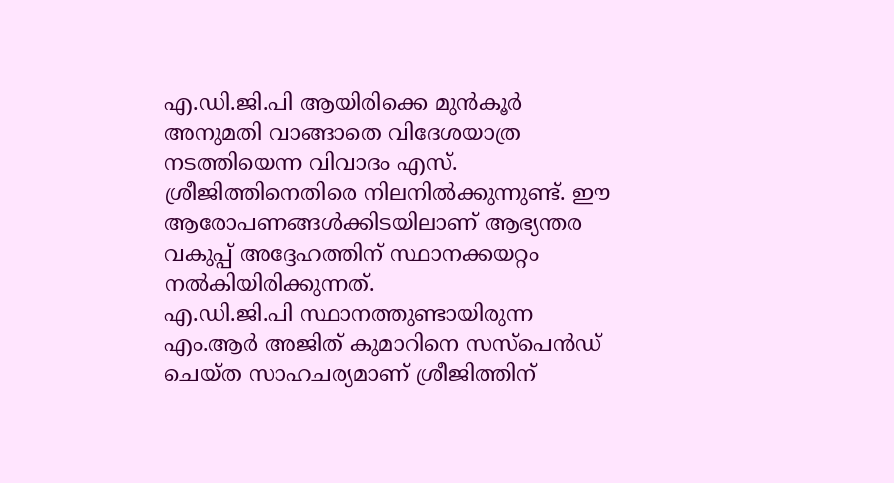എ.ഡി.ജി.പി ആയിരിക്കെ മുൻകൂർ അനുമതി വാങ്ങാതെ വിദേശയാത്ര നടത്തിയെന്ന വിവാദം എസ്. ശ്രീജിത്തിനെതിരെ നിലനിൽക്കുന്നുണ്ട്. ഈ ആരോപണങ്ങൾക്കിടയിലാണ് ആഭ്യന്തര വകുപ്പ് അദ്ദേഹത്തിന് സ്ഥാനക്കയറ്റം നൽകിയിരിക്കുന്നത്.
എ.ഡി.ജി.പി സ്ഥാനത്തുണ്ടായിരുന്ന എം.ആർ അജിത് കുമാറിനെ സസ്പെൻഡ് ചെയ്ത സാഹചര്യമാണ് ശ്രീജിത്തിന്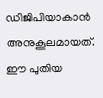ഡിജിപിയാകാൻ അനുകൂലമായത്. ഈ പുതിയ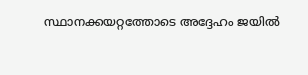സ്ഥാനക്കയറ്റത്തോടെ അദ്ദേഹം ജയിൽ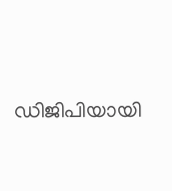ഡിജിപിയായി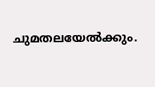ചുമതലയേൽക്കും.